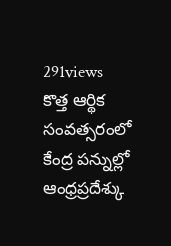291views
కొత్త ఆర్థిక సంవత్సరంలో కేంద్ర పన్నుల్లో ఆంధ్రప్రదేశ్కు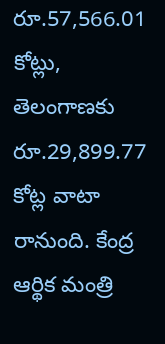రూ.57,566.01 కోట్లు, తెలంగాణకు రూ.29,899.77 కోట్ల వాటా రానుంది. కేంద్ర ఆర్థిక మంత్రి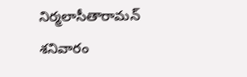నిర్మలాసీతారామన్ శనివారం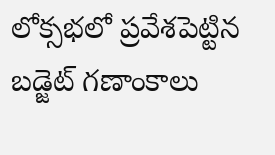లోక్సభలో ప్రవేశపెట్టిన బడ్జెట్ గణాంకాలు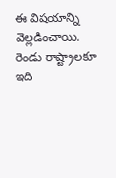ఈ విషయాన్ని వెల్లడించాయి. రెండు రాష్ట్రాలకూ ఇది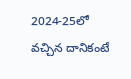2024-25లో వచ్చిన దానికంటే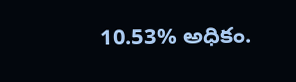10.53% అధికం.